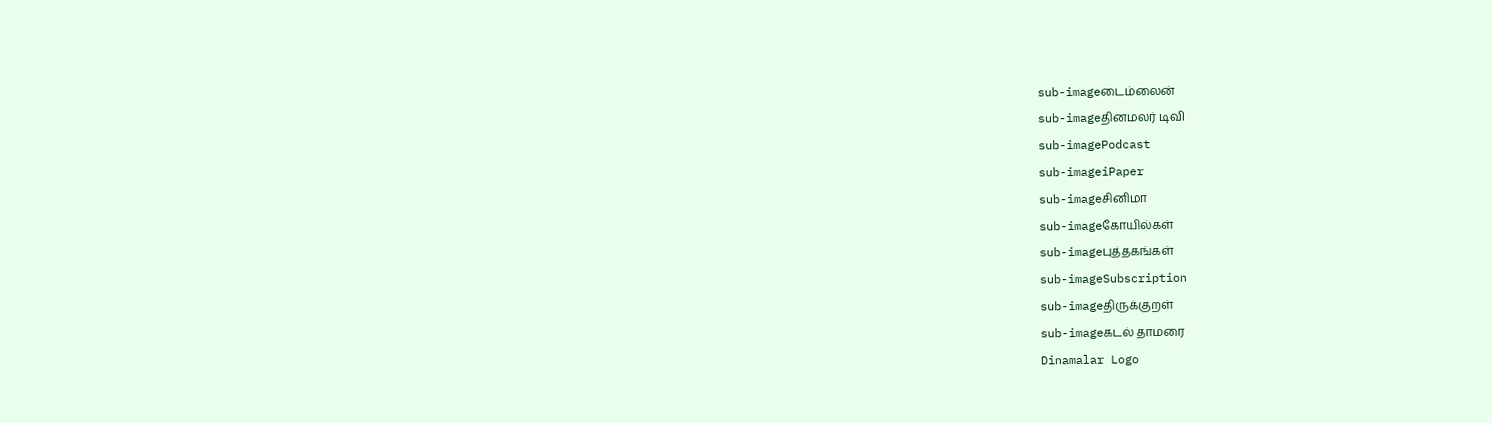sub-imageடைம்லைன்
sub-imageதினமலர் டிவி
sub-imagePodcast
sub-imageiPaper
sub-imageசினிமா
sub-imageகோயில்கள்
sub-imageபுத்தகங்கள்
sub-imageSubscription
sub-imageதிருக்குறள்
sub-imageகடல் தாமரை
Dinamalar Logo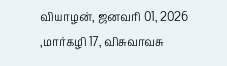வியாழன், ஜனவரி 01, 2026 ,மார்கழி 17, விசுவாவசு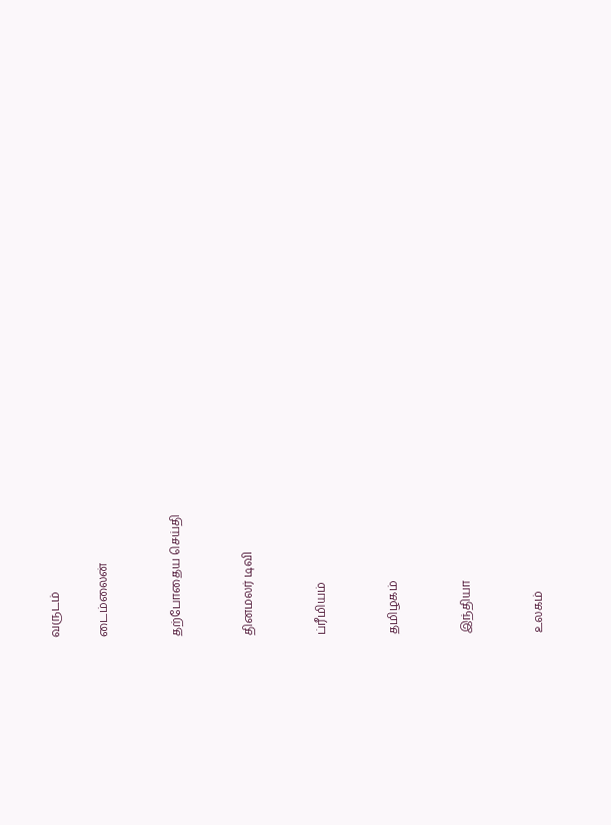வருடம்

டைம்லைன்


தற்போதைய செய்தி


தினமலர் டிவி


ப்ரீமியம்


தமிழகம்


இந்தியா


உலகம்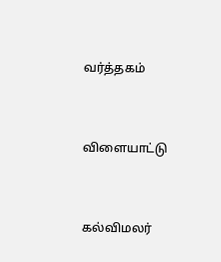வர்த்தகம்


விளையாட்டு


கல்விமலர்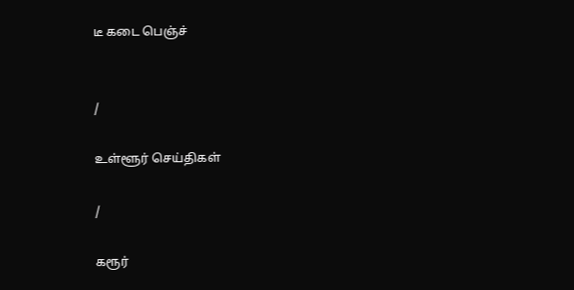டீ கடை பெஞ்ச்


/

உள்ளூர் செய்திகள்

/

கரூர்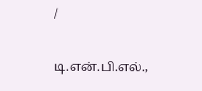/

டி.என்.பி.எல்.,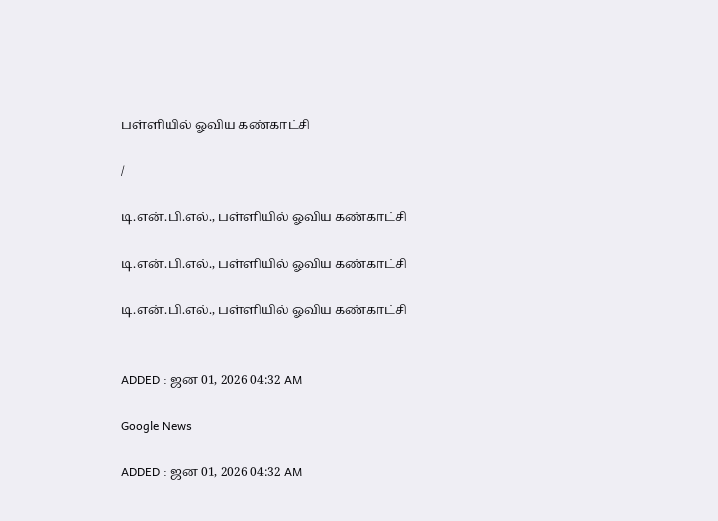பள்ளியில் ஓவிய கண்காட்சி

/

டி.என்.பி.எல்., பள்ளியில் ஓவிய கண்காட்சி

டி.என்.பி.எல்., பள்ளியில் ஓவிய கண்காட்சி

டி.என்.பி.எல்., பள்ளியில் ஓவிய கண்காட்சி


ADDED : ஜன 01, 2026 04:32 AM

Google News

ADDED : ஜன 01, 2026 04:32 AM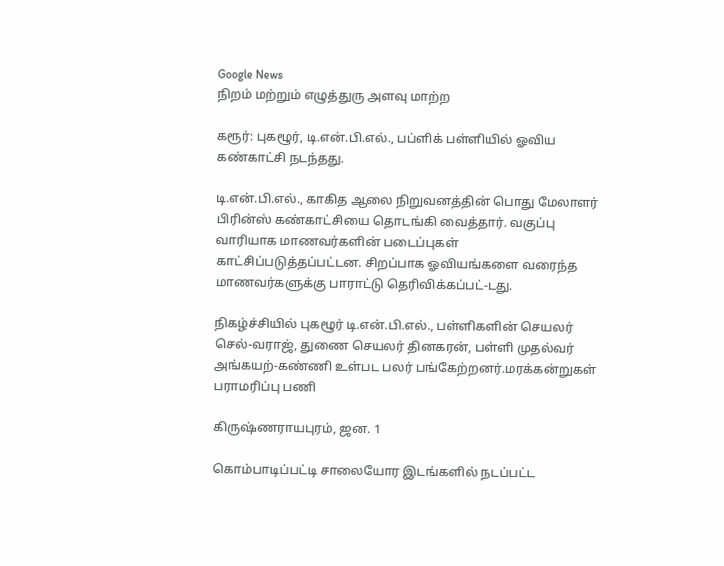Google News
நிறம் மற்றும் எழுத்துரு அளவு மாற்ற

கரூர்: புகழூர், டி.என்.பி.எல்., பப்ளிக் பள்ளியில் ஓவிய கண்காட்சி நடந்தது.

டி.என்.பி.எல்., காகித ஆலை நிறுவனத்தின் பொது மேலாளர் பிரின்ஸ் கண்காட்சியை தொடங்கி வைத்தார். வகுப்பு வாரியாக மாணவர்களின் படைப்புகள் காட்சிப்படுத்தப்பட்டன. சிறப்பாக ஓவியங்களை வரைந்த மாணவர்களுக்கு பாராட்டு தெரிவிக்கப்பட்-டது.

நிகழ்ச்சியில் புகழூர் டி.என்.பி.எல்., பள்ளிகளின் செயலர் செல்-வராஜ், துணை செயலர் தினகரன், பள்ளி முதல்வர் அங்கயற்-கண்ணி உள்பட பலர் பங்கேற்றனர்.மரக்கன்றுகள் பராமரிப்பு பணி

கிருஷ்ணராயபுரம், ஜன. 1

கொம்பாடிப்பட்டி சாலையோர இடங்களில் நடப்பட்ட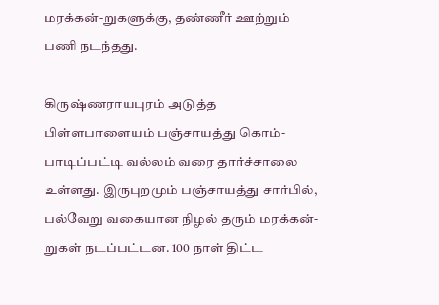மரக்கன்-றுகளுக்கு, தண்ணீர் ஊற்றும் பணி நடந்தது.

கிருஷ்ணராயபுரம் அடுத்த பிள்ளபாளையம் பஞ்சாயத்து கொம்-பாடிப்பட்டி வல்லம் வரை தார்ச்சாலை உள்ளது. இருபுறமும் பஞ்சாயத்து சார்பில், பல்வேறு வகையான நிழல் தரும் மரக்கன்-றுகள் நடப்பட்டன. 100 நாள் திட்ட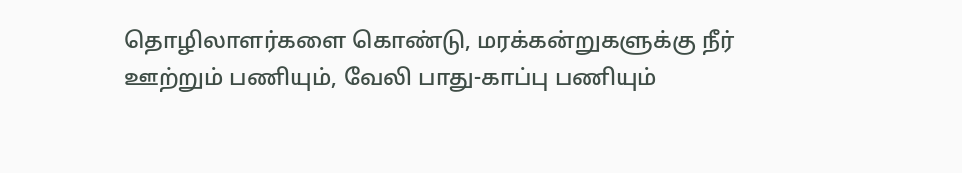தொழிலாளர்களை கொண்டு, மரக்கன்றுகளுக்கு நீர் ஊற்றும் பணியும், வேலி பாது-காப்பு பணியும்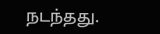நடந்தது.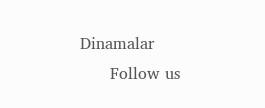Dinamalar
      Follow us